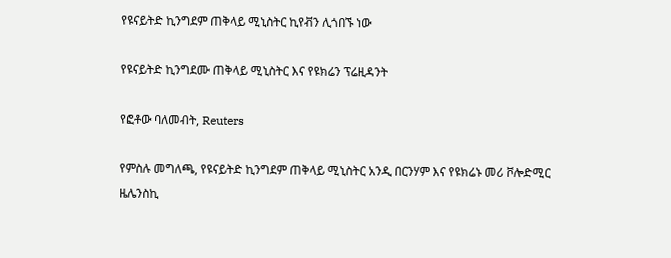የዩናይትድ ኪንግደም ጠቅላይ ሚኒስትር ኪየቭን ሊጎበኙ ነው

የዩናይትድ ኪንግደሙ ጠቅላይ ሚኒስትር እና የዩክሬን ፕሬዚዳንት

የፎቶው ባለመብት, Reuters

የምስሉ መግለጫ, የዩናይትድ ኪንግደም ጠቅላይ ሚኒስትር አንዲ በርንሃም እና የዩክሬኑ መሪ ቮሎድሚር ዜሌንስኪ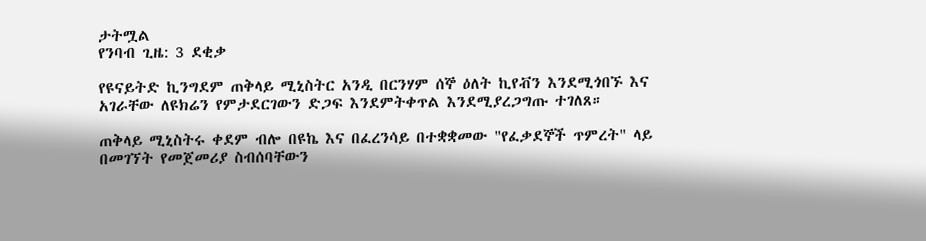ታትሟል
የንባብ ጊዜ: 3 ደቂቃ

የዩናይትድ ኪንግደም ጠቅላይ ሚኒስትር አንዲ በርንሃም ሰኞ ዕለት ኪየቭን እንደሚጎበኙ እና አገራቸው ለዩክሬን የምታደርገውን ድጋፍ እንደምትቀጥል እንደሚያረጋግጡ ተገለጸ።

ጠቅላይ ሚኒስትሩ ቀደም ብሎ በዩኬ እና በፈረንሳይ በተቋቋመው "የፈቃደኞች ጥምረት" ላይ በመገኘት የመጀመሪያ ስብሰባቸውን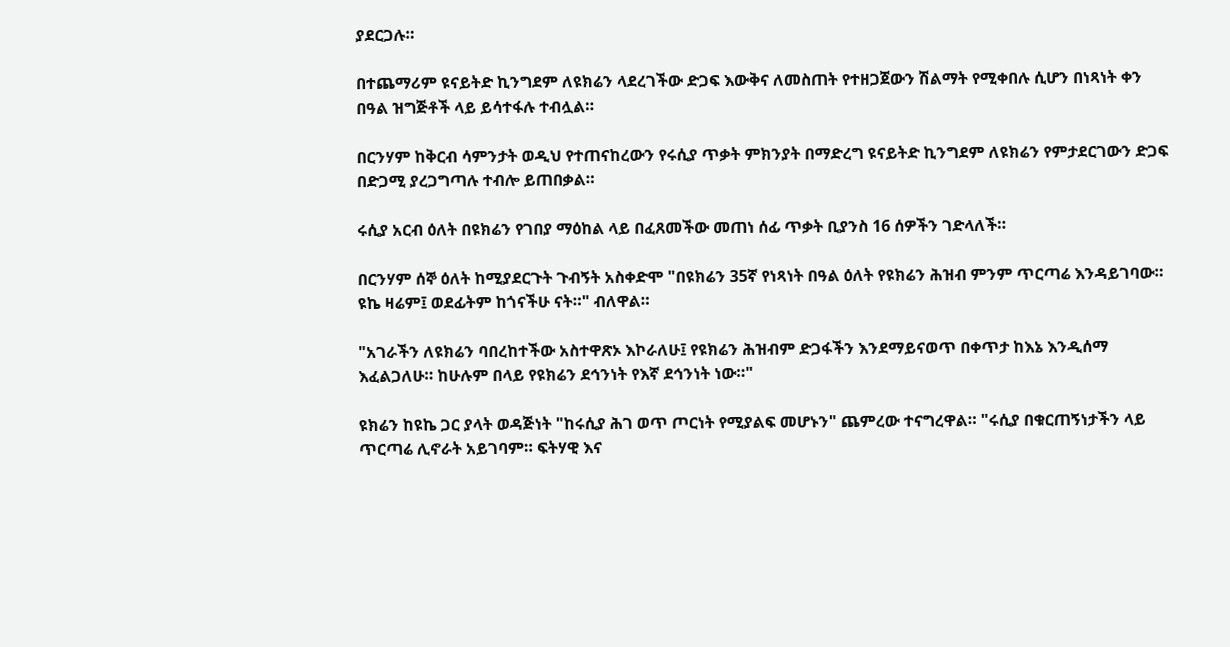ያደርጋሉ።

በተጨማሪም ዩናይትድ ኪንግደም ለዩክሬን ላደረገችው ድጋፍ እውቅና ለመስጠት የተዘጋጀውን ሽልማት የሚቀበሉ ሲሆን በነጻነት ቀን በዓል ዝግጅቶች ላይ ይሳተፋሉ ተብሏል።

በርንሃም ከቅርብ ሳምንታት ወዲህ የተጠናከረውን የሩሲያ ጥቃት ምክንያት በማድረግ ዩናይትድ ኪንግደም ለዩክሬን የምታደርገውን ድጋፍ በድጋሚ ያረጋግጣሉ ተብሎ ይጠበቃል።

ሩሲያ አርብ ዕለት በዩክሬን የገበያ ማዕከል ላይ በፈጸመችው መጠነ ሰፊ ጥቃት ቢያንስ 16 ሰዎችን ገድላለች።

በርንሃም ሰኞ ዕለት ከሚያደርጉት ጉብኝት አስቀድሞ "በዩክሬን 35ኛ የነጻነት በዓል ዕለት የዩክሬን ሕዝብ ምንም ጥርጣሬ እንዳይገባው። ዩኬ ዛሬም፤ ወደፊትም ከጎናችሁ ናት።" ብለዋል።

"አገራችን ለዩክሬን ባበረከተችው አስተዋጽኦ እኮራለሁ፤ የዩክሬን ሕዝብም ድጋፋችን እንደማይናወጥ በቀጥታ ከእኔ እንዲሰማ እፈልጋለሁ። ከሁሉም በላይ የዩክሬን ደኅንነት የእኛ ደኅንነት ነው።"

ዩክሬን ከዩኬ ጋር ያላት ወዳጅነት "ከሩሲያ ሕገ ወጥ ጦርነት የሚያልፍ መሆኑን" ጨምረው ተናግረዋል። "ሩሲያ በቁርጠኝነታችን ላይ ጥርጣሬ ሊኖራት አይገባም። ፍትሃዊ እና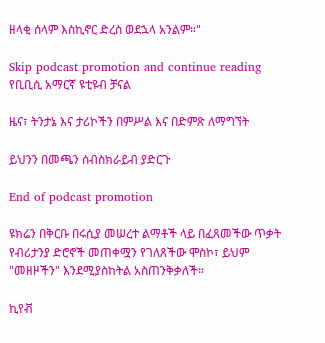ዘላቂ ሰላም እስኪኖር ድረስ ወደኋላ አንልም።"

Skip podcast promotion and continue reading
የቢቢሲ አማርኛ ዩቲዩብ ቻናል

ዜና፣ ትንታኔ እና ታሪኮችን በምሥል እና በድምጽ ለማግኘት

ይህንን በመጫን ሰብስክራይብ ያድርጉ

End of podcast promotion

ዩክሬን በቅርቡ በሩሲያ መሠረተ ልማቶች ላይ በፈጸመችው ጥቃት የብሪታንያ ድሮኖች መጠቀሟን የገለጸችው ሞስኮ፣ ይህም "መዘዞችን" እንደሚያስከትል አስጠንቅቃለች።

ኪየቭ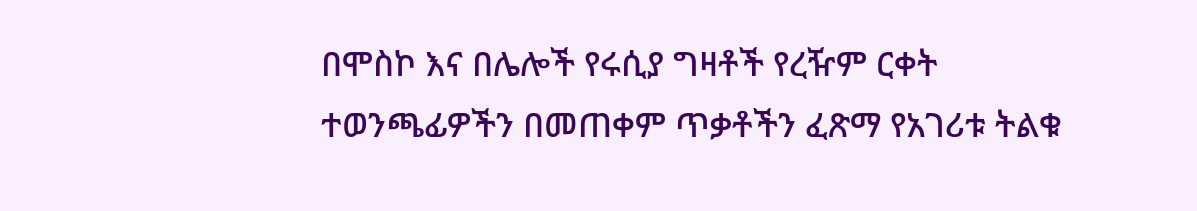በሞስኮ እና በሌሎች የሩሲያ ግዛቶች የረዥም ርቀት ተወንጫፊዎችን በመጠቀም ጥቃቶችን ፈጽማ የአገሪቱ ትልቁ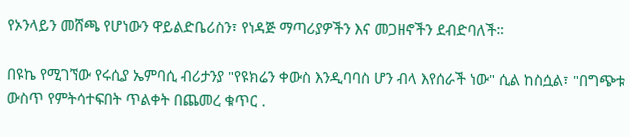የኦንላይን መሸጫ የሆነውን ዋይልድቤሪስን፣ የነዳጅ ማጣሪያዎችን እና መጋዘኖችን ደብድባለች።

በዩኬ የሚገኘው የሩሲያ ኤምባሲ ብሪታንያ "የዩክሬን ቀውስ እንዲባባስ ሆን ብላ እየሰራች ነው" ሲል ከስሷል፣ "በግጭቱ ውስጥ የምትሳተፍበት ጥልቀት በጨመረ ቁጥር .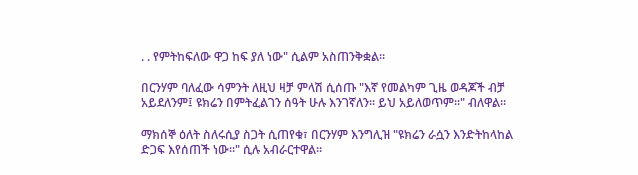. . የምትከፍለው ዋጋ ከፍ ያለ ነው" ሲልም አስጠንቅቋል።

በርንሃም ባለፈው ሳምንት ለዚህ ዛቻ ምላሽ ሲሰጡ "እኛ የመልካም ጊዜ ወዳጆች ብቻ አይደለንም፤ ዩክሬን በምትፈልገን ሰዓት ሁሉ እንገኛለን። ይህ አይለወጥም።" ብለዋል።

ማክሰኞ ዕለት ስለሩሲያ ስጋት ሲጠየቁ፣ በርንሃም እንግሊዝ "ዩክሬን ራሷን እንድትከላከል ድጋፍ እየሰጠች ነው።" ሲሉ አብራርተዋል።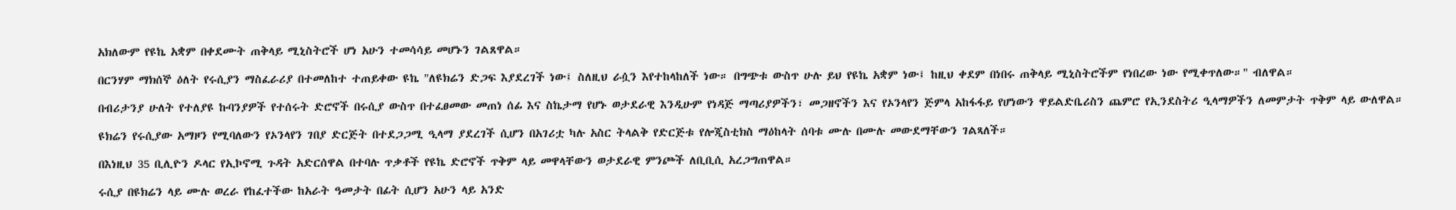አክለውም የዩኬ አቋም በቀደሙት ጠቅላይ ሚኒስትሮች ሆነ አሁን ተመሳሳይ መሆኑን ገልጸዋል።

በርንሃም ማክሰኞ ዕለት የሩሲያን ማስፈራሪያ በተመለከተ ተጠይቀው ዩኬ "ለዩክሬን ድጋፍ እያደረገች ነው፤ ስለዚህ ራሷን እየተከላከለች ነው። በግጭቱ ውስጥ ሁሉ ይህ የዩኬ አቋም ነው፤ ከዚህ ቀደም በነበሩ ጠቅላይ ሚኒስትሮችም የነበረው ነው የሚቀጥለው።" ብለዋል።

በብሪታንያ ሁለት የተለያዩ ኩባንያዎች የተሰሩት ድሮኖች በሩሲያ ውስጥ በተፈፀመው መጠነ ሰፊ እና ስኬታማ የሆኑ ወታደራዊ እንዲሁም የነዳጅ ማጣሪያዎችን፣ መጋዘኖችን እና የኦንላየን ጅምላ አከፋፋይ የሆነውን ዋይልድቤሪስን ጨምሮ የኢንደስትሪ ዒላማዎችን ለመምታት ጥቅም ላይ ውለዋል።

ዩክሬን የሩሲያው አማዞን የሚባለውን የኦንላየን ገበያ ድርጅት በተደጋጋሚ ዒላማ ያደረገች ሲሆን በአገሪቷ ካሉ አስር ትላልቅ የድርጅቱ የሎጂስቲክስ ማዕከላት ሰባቱ ሙሉ በሙሉ መውደማቸውን ገልጻለች።

በእነዚህ 35 ቢሊዮን ዶላር የኢኮኖሚ ጉዳት አድርሰዋል በተባሉ ጥቃቶች የዩኬ ድሮኖች ጥቅም ላይ መዋላቸውን ወታደራዊ ምንጮች ለቢቢሲ አረጋግጠዋል።

ሩሲያ በዩክሬን ላይ ሙሉ ወረራ የከፈተችው ከአራት ዓመታት በፊት ሲሆን አሁን ላይ አንድ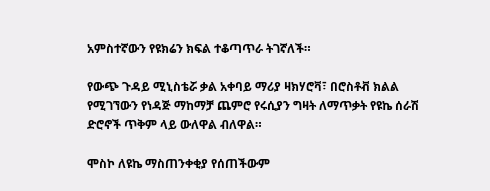አምስተኛውን የዩክሬን ክፍል ተቆጣጥራ ትገኛለች።

የውጭ ጉዳይ ሚኒስቴሯ ቃል አቀባይ ማሪያ ዛክሃሮቫ፣ በሮስቶቭ ክልል የሚገኘውን የነዳጅ ማከማቻ ጨምሮ የሩሲያን ግዛት ለማጥቃት የዩኬ ሰራሽ ድሮኖች ጥቅም ላይ ውለዋል ብለዋል።

ሞስኮ ለዩኬ ማስጠንቀቂያ የሰጠችውም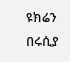ዩክሬን በሩሲያ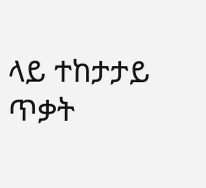ላይ ተከታታይ ጥቃት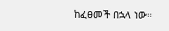ከፈፀመች በኋላ ነው።